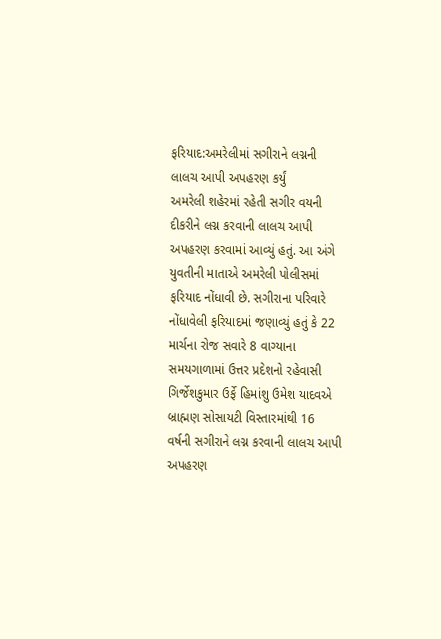ફરિયાદ:અમરેલીમાં સગીરાને લગ્નની લાલચ આપી અપહરણ કર્યું
અમરેલી શહેરમાં રહેતી સગીર વયની દીકરીને લગ્ન કરવાની લાલચ આપી અપહરણ કરવામાં આવ્યું હતું. આ અંગે યુવતીની માતાએ અમરેલી પોલીસમાં ફરિયાદ નોંધાવી છે. સગીરાના પરિવારે નોંધાવેલી ફરિયાદમાં જણાવ્યું હતું કે 22 માર્ચના રોજ સવારે 8 વાગ્યાના સમયગાળામાં ઉત્તર પ્રદેશનો રહેવાસી ગિર્જેશકુમાર ઉર્ફે હિમાંશુ ઉમેશ યાદવએ બ્રાહ્મણ સોસાયટી વિસ્તારમાંથી 16 વર્ષની સગીરાને લગ્ન કરવાની લાલચ આપી અપહરણ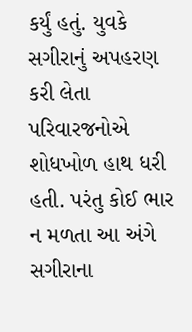કર્યું હતું. યુવકે સગીરાનું અપહરણ કરી લેતા પરિવારજનોએ શોધખોળ હાથ ધરી હતી. પરંતુ કોઈ ભાર ન મળતા આ અંગે સગીરાના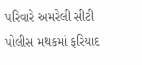પરિવારે અમરેલી સીટી પોલીસ મથકમાં ફરિયાદ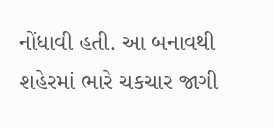નોંધાવી હતી. આ બનાવથી શહેરમાં ભારે ચકચાર જાગી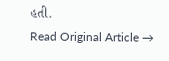હતી.
Read Original Article →